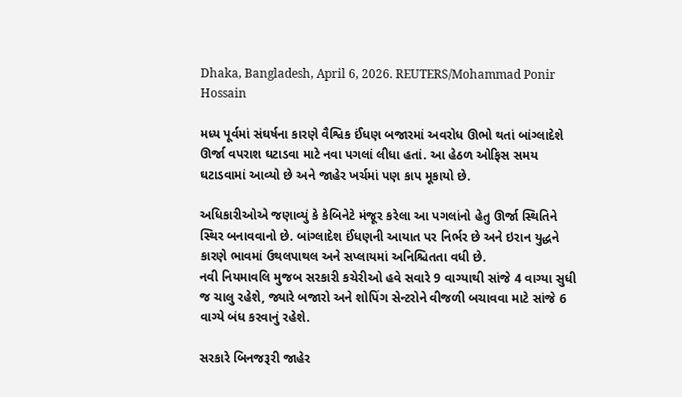Dhaka, Bangladesh, April 6, 2026. REUTERS/Mohammad Ponir Hossain

મધ્ય પૂર્વમાં સંઘર્ષના કારણે વૈશ્વિક ઈંધણ બજારમાં અવરોધ ઊભો થતાં બાંગ્લાદેશે ઊર્જા વપરાશ ઘટાડવા માટે નવા પગલાં લીધા હતાં. આ હેઠળ ઓફિસ સમય ઘટાડવામાં આવ્યો છે અને જાહેર ખર્ચમાં પણ કાપ મૂકાયો છે.

અધિકારીઓએ જણાવ્યું કે કેબિનેટે મંજૂર કરેલા આ પગલાંનો હેતુ ઊર્જા સ્થિતિને સ્થિર બનાવવાનો છે. બાંગ્લાદેશ ઈંધણની આયાત પર નિર્ભર છે અને ઇરાન યુદ્ધને કારણે ભાવમાં ઉથલપાથલ અને સપ્લાયમાં અનિશ્ચિતતા વધી છે.
નવી નિયમાવલિ મુજબ સરકારી કચેરીઓ હવે સવારે 9 વાગ્યાથી સાંજે 4 વાગ્યા સુધી જ ચાલુ રહેશે, જ્યારે બજારો અને શોપિંગ સેન્ટરોને વીજળી બચાવવા માટે સાંજે 6 વાગ્યે બંધ કરવાનું રહેશે.

સરકારે બિનજરૂરી જાહેર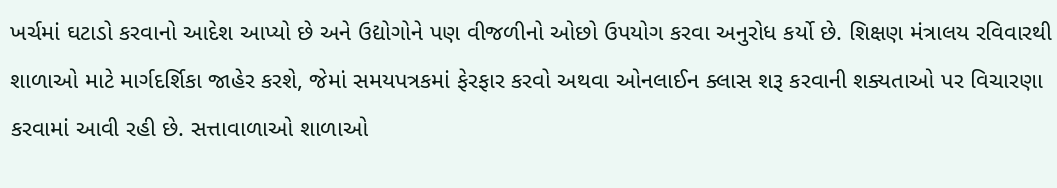ખર્ચમાં ઘટાડો કરવાનો આદેશ આપ્યો છે અને ઉદ્યોગોને પણ વીજળીનો ઓછો ઉપયોગ કરવા અનુરોધ કર્યો છે. શિક્ષણ મંત્રાલય રવિવારથી શાળાઓ માટે માર્ગદર્શિકા જાહેર કરશે, જેમાં સમયપત્રકમાં ફેરફાર કરવો અથવા ઓનલાઈન ક્લાસ શરૂ કરવાની શક્યતાઓ પર વિચારણા કરવામાં આવી રહી છે. સત્તાવાળાઓ શાળાઓ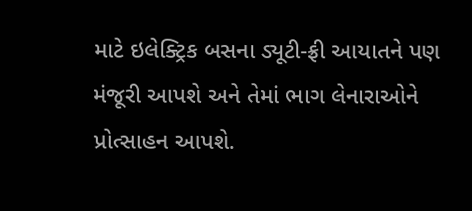માટે ઇલેક્ટ્રિક બસના ડ્યૂટી-ફ્રી આયાતને પણ મંજૂરી આપશે અને તેમાં ભાગ લેનારાઓને પ્રોત્સાહન આપશે.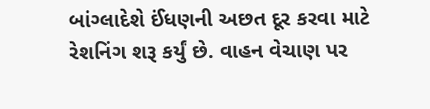બાંગ્લાદેશે ઈંધણની અછત દૂર કરવા માટે રેશનિંગ શરૂ કર્યું છે. વાહન વેચાણ પર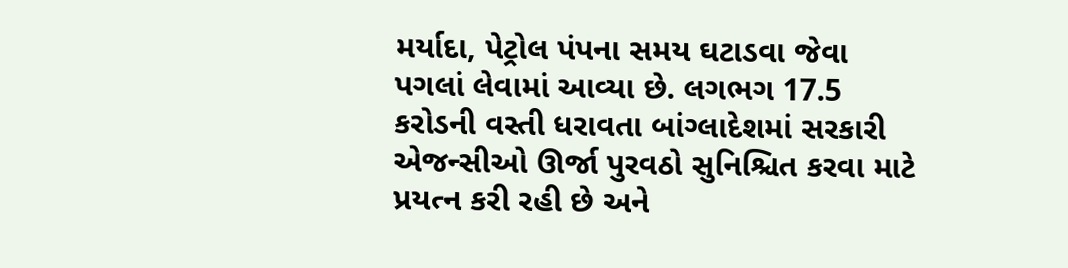મર્યાદા, પેટ્રોલ પંપના સમય ઘટાડવા જેવા પગલાં લેવામાં આવ્યા છે. લગભગ 17.5 કરોડની વસ્તી ધરાવતા બાંગ્લાદેશમાં સરકારી એજન્સીઓ ઊર્જા પુરવઠો સુનિશ્ચિત કરવા માટે પ્રયત્ન કરી રહી છે અને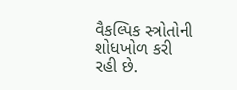વૈકલ્પિક સ્ત્રોતોની શોધખોળ કરી રહી છે.